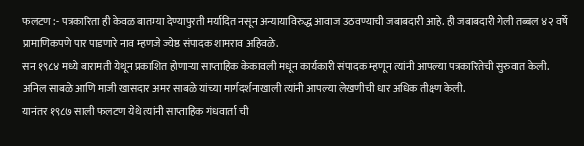फलटण :- पत्रकारिता ही केवळ बातम्या देण्यापुरती मर्यादित नसून अन्यायाविरुद्ध आवाज उठवण्याची जबाबदारी आहे. ही जबाबदारी गेली तब्बल ४२ वर्षे प्रामाणिकपणे पार पाडणारे नाव म्हणजे ज्येष्ठ संपादक शामराव अहिवळे.
सन १९८४ मध्ये बारामती येथून प्रकाशित होणाऱ्या साप्ताहिक केकावली मधून कार्यकारी संपादक म्हणून त्यांनी आपल्या पत्रकारितेची सुरुवात केली. अनिल साबळे आणि माजी खासदार अमर साबळे यांच्या मार्गदर्शनाखाली त्यांनी आपल्या लेखणीची धार अधिक तीक्ष्ण केली.
यानंतर १९८७ साली फलटण येथे त्यांनी साप्ताहिक गंधवार्ता ची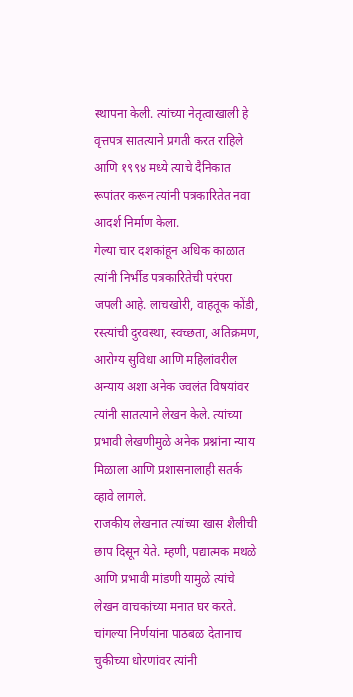स्थापना केली. त्यांच्या नेतृत्वाखाली हे वृत्तपत्र सातत्याने प्रगती करत राहिले आणि १९९४ मध्ये त्याचे दैनिकात रूपांतर करून त्यांनी पत्रकारितेत नवा आदर्श निर्माण केला.
गेल्या चार दशकांहून अधिक काळात त्यांनी निर्भीड पत्रकारितेची परंपरा जपली आहे. लाचखोरी, वाहतूक कोंडी, रस्त्यांची दुरवस्था, स्वच्छता, अतिक्रमण, आरोग्य सुविधा आणि महिलांवरील अन्याय अशा अनेक ज्वलंत विषयांवर त्यांनी सातत्याने लेखन केले. त्यांच्या प्रभावी लेखणीमुळे अनेक प्रश्नांना न्याय मिळाला आणि प्रशासनालाही सतर्क व्हावे लागले.
राजकीय लेखनात त्यांच्या खास शैलीची छाप दिसून येते. म्हणी, पद्यात्मक मथळे आणि प्रभावी मांडणी यामुळे त्यांचे लेखन वाचकांच्या मनात घर करते. चांगल्या निर्णयांना पाठबळ देतानाच चुकीच्या धोरणांवर त्यांनी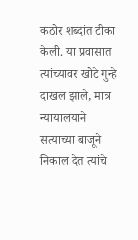कठोर शब्दांत टीका केली. या प्रवासात त्यांच्यावर खोटे गुन्हे दाखल झाले, मात्र न्यायालयाने सत्याच्या बाजूने निकाल देत त्यांचे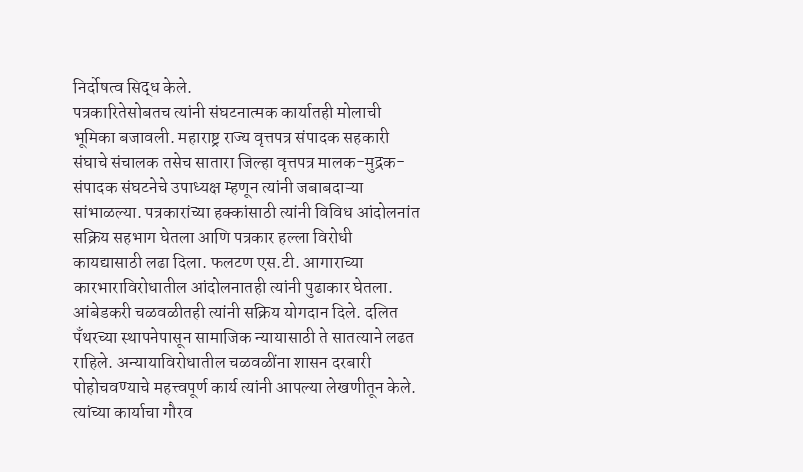निर्दोषत्व सिद्ध केले.
पत्रकारितेसोबतच त्यांनी संघटनात्मक कार्यातही मोलाची भूमिका बजावली. महाराष्ट्र राज्य वृत्तपत्र संपादक सहकारी संघाचे संचालक तसेच सातारा जिल्हा वृत्तपत्र मालक-मुद्रक-संपादक संघटनेचे उपाध्यक्ष म्हणून त्यांनी जबाबदाऱ्या सांभाळल्या. पत्रकारांच्या हक्कांसाठी त्यांनी विविध आंदोलनांत सक्रिय सहभाग घेतला आणि पत्रकार हल्ला विरोधी कायद्यासाठी लढा दिला. फलटण एस.टी. आगाराच्या कारभाराविरोधातील आंदोलनातही त्यांनी पुढाकार घेतला.
आंबेडकरी चळवळीतही त्यांनी सक्रिय योगदान दिले. दलित पॅंथरच्या स्थापनेपासून सामाजिक न्यायासाठी ते सातत्याने लढत राहिले. अन्यायाविरोधातील चळवळींना शासन दरबारी पोहोचवण्याचे महत्त्वपूर्ण कार्य त्यांनी आपल्या लेखणीतून केले.
त्यांच्या कार्याचा गौरव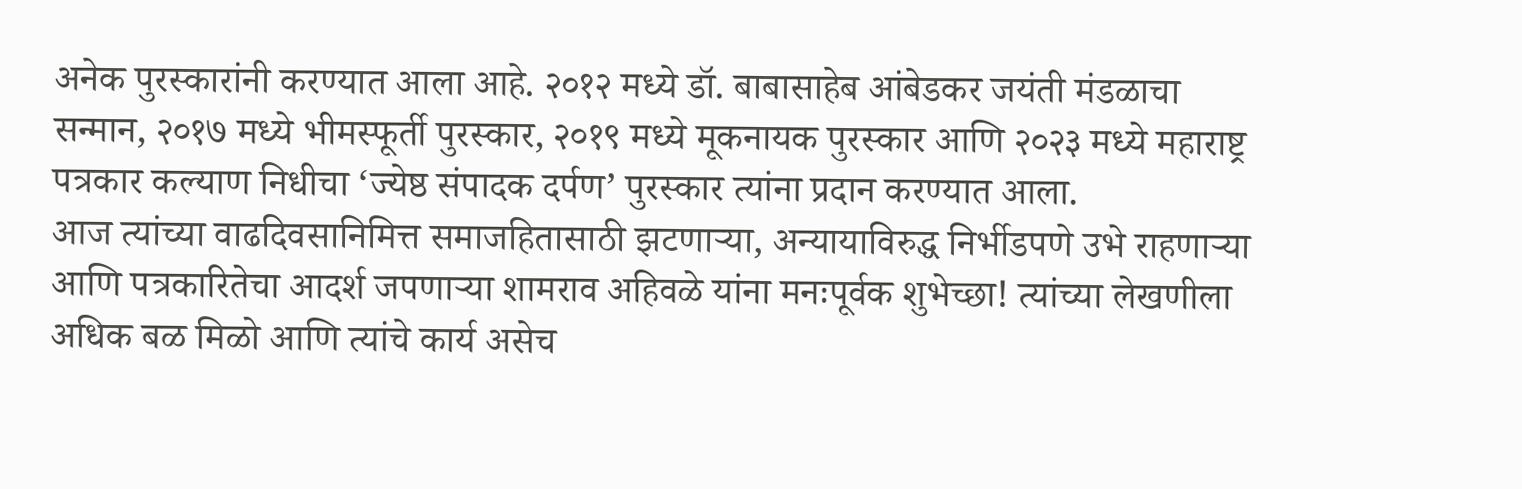अनेक पुरस्कारांनी करण्यात आला आहे. २०१२ मध्ये डॉ. बाबासाहेब आंबेडकर जयंती मंडळाचा सन्मान, २०१७ मध्ये भीमस्फूर्ती पुरस्कार, २०१९ मध्ये मूकनायक पुरस्कार आणि २०२३ मध्ये महाराष्ट्र पत्रकार कल्याण निधीचा ‘ज्येष्ठ संपादक दर्पण’ पुरस्कार त्यांना प्रदान करण्यात आला.
आज त्यांच्या वाढदिवसानिमित्त समाजहितासाठी झटणाऱ्या, अन्यायाविरुद्ध निर्भीडपणे उभे राहणाऱ्या आणि पत्रकारितेचा आदर्श जपणाऱ्या शामराव अहिवळे यांना मनःपूर्वक शुभेच्छा! त्यांच्या लेखणीला अधिक बळ मिळो आणि त्यांचे कार्य असेच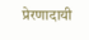प्रेरणादायी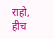राहो, हीच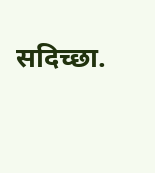सदिच्छा.